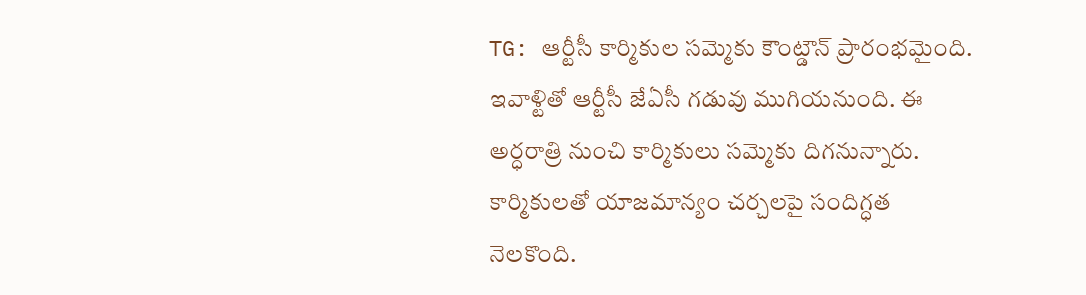TG: ఆర్టీసీ కార్మికుల సమ్మెకు కౌంట్డౌన్ ప్రారంభమైంది. ఇవాళ్టితో ఆర్టీసీ జేఏసీ గడువు ముగియనుంది. ఈ అర్ధరాత్రి నుంచి కార్మికులు సమ్మెకు దిగనున్నారు. కార్మికులతో యాజమాన్యం చర్చలపై సందిగ్ధత నెలకొంది.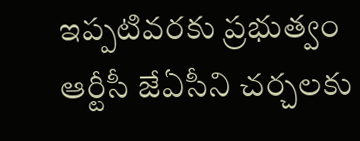ఇప్పటివరకు ప్రభుత్వం ఆర్టీసీ జేఏసీని చర్చలకు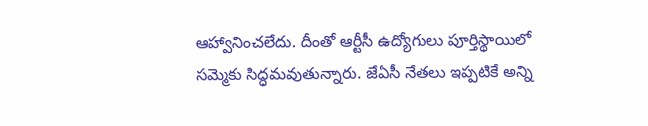ఆహ్వానించలేదు. దీంతో ఆర్టీసీ ఉద్యోగులు పూర్తిస్థాయిలో సమ్మెకు సిద్ధమవుతున్నారు. జేఏసీ నేతలు ఇప్పటికే అన్ని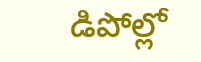డిపోల్లో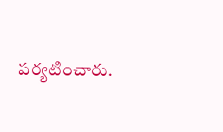పర్యటించారు.